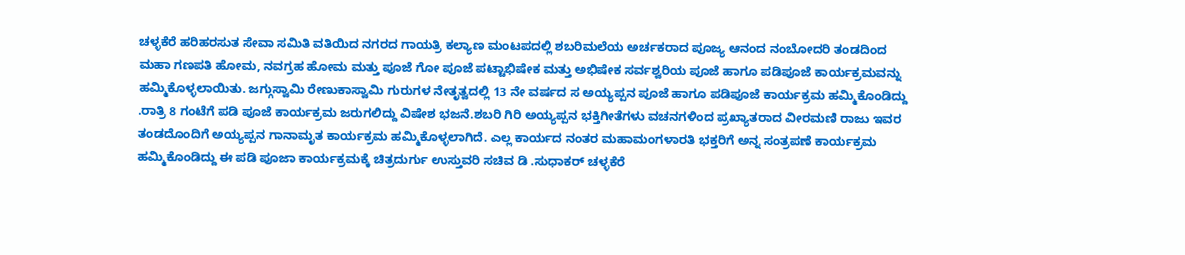ಚಳ್ಳಕೆರೆ ಹರಿಹರಸುತ ಸೇವಾ ಸಮಿತಿ ವತಿಯಿದ ನಗರದ ಗಾಯತ್ರಿ ಕಲ್ಯಾಣ ಮಂಟಪದಲ್ಲಿ ಶಬರಿಮಲೆಯ ಅರ್ಚಕರಾದ ಪೂಜ್ಯ ಆನಂದ ನಂಬೋದರಿ ತಂಡದಿಂದ ಮಹಾ ಗಣಪತಿ ಹೋಮ, ನವಗ್ರಹ ಹೋಮ ಮತ್ತು ಪೂಜೆ ಗೋ ಪೂಜೆ ಪಟ್ಟಾಭಿಷೇಕ ಮತ್ತು ಅಭಿಷೇಕ ಸರ್ವಶ್ವರಿಯ ಪೂಜೆ ಹಾಗೂ ಪಡಿಪೂಜೆ ಕಾರ್ಯಕ್ರಮವನ್ನು ಹಮ್ಮಿಕೊಳ್ಳಲಾಯಿತು. ಜಗ್ಗುಸ್ವಾಮಿ ರೇಣುಕಾಸ್ವಾಮಿ ಗುರುಗಳ ನೇತೃತ್ವದಲ್ಲಿ 13 ನೇ ವರ್ಷದ ಸ ಅಯ್ಯಪ್ಪನ ಪೂಜೆ ಹಾಗೂ ಪಡಿಪೂಜೆ ಕಾರ್ಯಕ್ರಮ ಹಮ್ಮಿಕೊಂಡಿದ್ದು .ರಾತ್ರಿ 8 ಗಂಟೆಗೆ ಪಡಿ ಪೂಜೆ ಕಾರ್ಯಕ್ರಮ ಜರುಗಲಿದ್ದು ವಿಷೇಶ ಭಜನೆ.ಶಬರಿ ಗಿರಿ ಅಯ್ಯಪ್ಪನ ಭಕ್ತಿಗೀತೆಗಳು ವಚನಗಳಿಂದ ಪ್ರಖ್ಯಾತರಾದ ವೀರಮಣಿ ರಾಜು ಇವರ ತಂಡದೊಂದಿಗೆ ಅಯ್ಯಪ್ಪನ ಗಾನಾಮೃತ ಕಾರ್ಯಕ್ರಮ ಹಮ್ಮಿಕೊಳ್ಳಲಾಗಿದೆ. ಎಲ್ಲ ಕಾರ್ಯದ ನಂತರ ಮಹಾಮಂಗಳಾರತಿ ಭಕ್ತರಿಗೆ ಅನ್ನ ಸಂತ್ರಪಣೆ ಕಾರ್ಯಕ್ರಮ ಹಮ್ಮಿಕೊಂಡಿದ್ದು ಈ ಪಡಿ ಪೂಜಾ ಕಾರ್ಯಕ್ರಮಕ್ಕೆ ಚಿತ್ರದುರ್ಗು ಉಸ್ತುವರಿ ಸಚಿವ ಡಿ .ಸುಧಾಕರ್ ಚಳ್ಳಕೆರೆ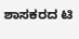ಶಾಸಕರದ ಟಿ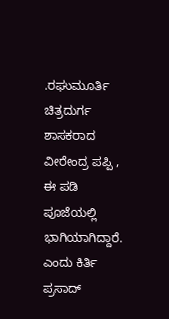.ರಘುಮೂರ್ತಿ ಚಿತ್ರದುರ್ಗ ಶಾಸಕರಾದ ವೀರೇಂದ್ರ ಪಪ್ಪಿ , ಈ ಪಡಿ ಪೂಜೆಯಲ್ಲಿ ಭಾಗಿಯಾಗಿದ್ದಾರೆ. ಎಂದು ಕಿರ್ತಿ ಪ್ರಸಾದ್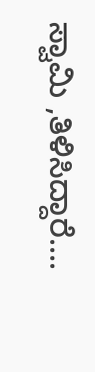ಸ್ವಾಮಿ ,ತಿಳಿಸಿದ್ದಾರೆ….